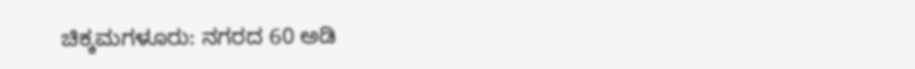ಚಿಕ್ಕಮಗಳೂರು: ನಗರದ 60 ಅಡಿ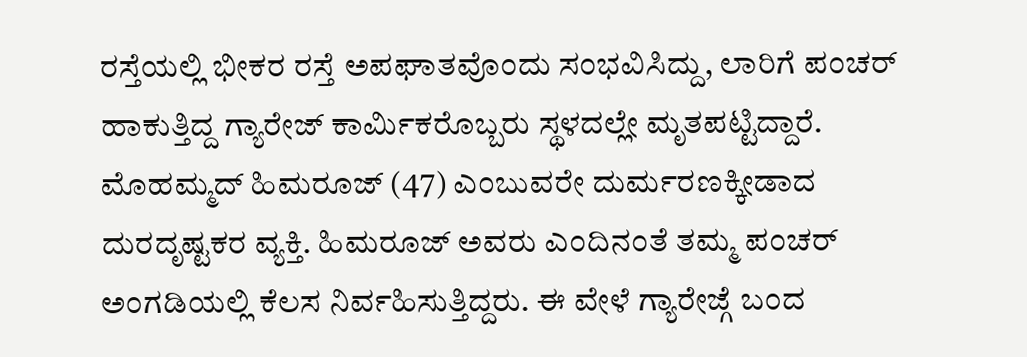ರಸ್ತೆಯಲ್ಲಿ ಭೀಕರ ರಸ್ತೆ ಅಪಘಾತವೊಂದು ಸಂಭವಿಸಿದ್ದು, ಲಾರಿಗೆ ಪಂಚರ್ ಹಾಕುತ್ತಿದ್ದ ಗ್ಯಾರೇಜ್ ಕಾರ್ಮಿಕರೊಬ್ಬರು ಸ್ಥಳದಲ್ಲೇ ಮೃತಪಟ್ಟಿದ್ದಾರೆ.
ಮೊಹಮ್ಮದ್ ಹಿಮರೂಜ್ (47) ಎಂಬುವರೇ ದುರ್ಮರಣಕ್ಕೀಡಾದ ದುರದೃಷ್ಟಕರ ವ್ಯಕ್ತಿ. ಹಿಮರೂಜ್ ಅವರು ಎಂದಿನಂತೆ ತಮ್ಮ ಪಂಚರ್ ಅಂಗಡಿಯಲ್ಲಿ ಕೆಲಸ ನಿರ್ವಹಿಸುತ್ತಿದ್ದರು. ಈ ವೇಳೆ ಗ್ಯಾರೇಜ್ಗೆ ಬಂದ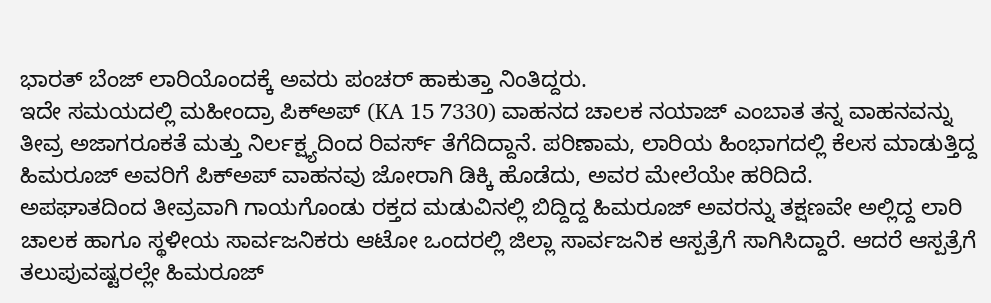ಭಾರತ್ ಬೆಂಜ್ ಲಾರಿಯೊಂದಕ್ಕೆ ಅವರು ಪಂಚರ್ ಹಾಕುತ್ತಾ ನಿಂತಿದ್ದರು.
ಇದೇ ಸಮಯದಲ್ಲಿ ಮಹೀಂದ್ರಾ ಪಿಕ್ಅಪ್ (KA 15 7330) ವಾಹನದ ಚಾಲಕ ನಯಾಜ್ ಎಂಬಾತ ತನ್ನ ವಾಹನವನ್ನು ತೀವ್ರ ಅಜಾಗರೂಕತೆ ಮತ್ತು ನಿರ್ಲಕ್ಷ್ಯದಿಂದ ರಿವರ್ಸ್ ತೆಗೆದಿದ್ದಾನೆ. ಪರಿಣಾಮ, ಲಾರಿಯ ಹಿಂಭಾಗದಲ್ಲಿ ಕೆಲಸ ಮಾಡುತ್ತಿದ್ದ ಹಿಮರೂಜ್ ಅವರಿಗೆ ಪಿಕ್ಅಪ್ ವಾಹನವು ಜೋರಾಗಿ ಡಿಕ್ಕಿ ಹೊಡೆದು, ಅವರ ಮೇಲೆಯೇ ಹರಿದಿದೆ.
ಅಪಘಾತದಿಂದ ತೀವ್ರವಾಗಿ ಗಾಯಗೊಂಡು ರಕ್ತದ ಮಡುವಿನಲ್ಲಿ ಬಿದ್ದಿದ್ದ ಹಿಮರೂಜ್ ಅವರನ್ನು ತಕ್ಷಣವೇ ಅಲ್ಲಿದ್ದ ಲಾರಿ ಚಾಲಕ ಹಾಗೂ ಸ್ಥಳೀಯ ಸಾರ್ವಜನಿಕರು ಆಟೋ ಒಂದರಲ್ಲಿ ಜಿಲ್ಲಾ ಸಾರ್ವಜನಿಕ ಆಸ್ಪತ್ರೆಗೆ ಸಾಗಿಸಿದ್ದಾರೆ. ಆದರೆ ಆಸ್ಪತ್ರೆಗೆ ತಲುಪುವಷ್ಟರಲ್ಲೇ ಹಿಮರೂಜ್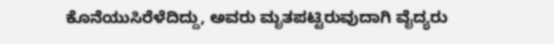ಕೊನೆಯುಸಿರೆಳೆದಿದ್ದು, ಅವರು ಮೃತಪಟ್ಟಿರುವುದಾಗಿ ವೈದ್ಯರು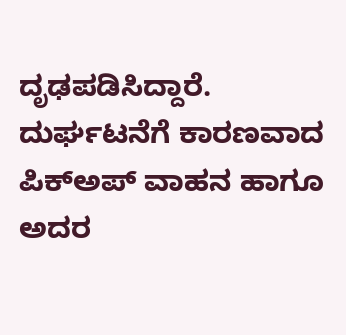ದೃಢಪಡಿಸಿದ್ದಾರೆ.
ದುರ್ಘಟನೆಗೆ ಕಾರಣವಾದ ಪಿಕ್ಅಪ್ ವಾಹನ ಹಾಗೂ ಅದರ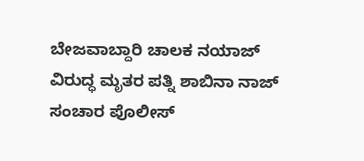ಬೇಜವಾಬ್ದಾರಿ ಚಾಲಕ ನಯಾಜ್ ವಿರುದ್ಧ ಮೃತರ ಪತ್ನಿ ಶಾಬಿನಾ ನಾಜ್ ಸಂಚಾರ ಪೊಲೀಸ್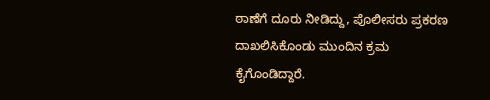ಠಾಣೆಗೆ ದೂರು ನೀಡಿದ್ದು, ಪೊಲೀಸರು ಪ್ರಕರಣ ದಾಖಲಿಸಿಕೊಂಡು ಮುಂದಿನ ಕ್ರಮ ಕೈಗೊಂಡಿದ್ದಾರೆ.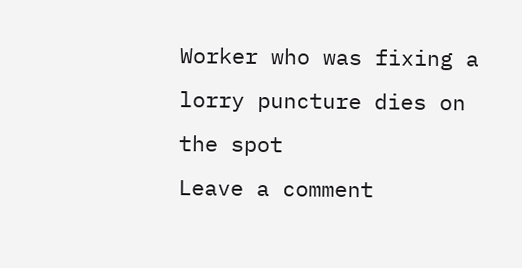Worker who was fixing a lorry puncture dies on the spot
Leave a comment